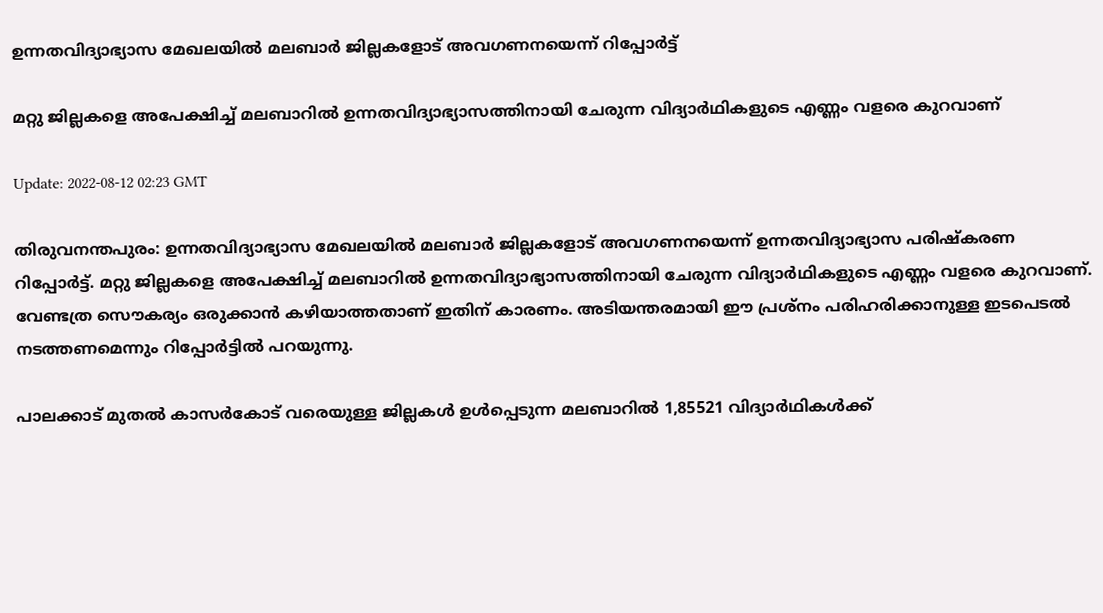ഉന്നതവിദ്യാഭ്യാസ മേഖലയില്‍ മലബാര്‍ ജില്ലകളോട് അവഗണനയെന്ന് റിപ്പോര്‍ട്ട്

മറ്റു ജില്ലകളെ അപേക്ഷിച്ച് മലബാറില്‍ ഉന്നതവിദ്യാഭ്യാസത്തിനായി ചേരുന്ന വിദ്യാര്‍ഥികളുടെ എണ്ണം വളരെ കുറവാണ്

Update: 2022-08-12 02:23 GMT

തിരുവനന്തപുരം: ഉന്നതവിദ്യാഭ്യാസ മേഖലയില്‍ മലബാര്‍ ജില്ലകളോട് അവഗണനയെന്ന് ഉന്നതവിദ്യാഭ്യാസ പരിഷ്കരണ റിപ്പോര്‍ട്ട്. മറ്റു ജില്ലകളെ അപേക്ഷിച്ച് മലബാറില്‍ ഉന്നതവിദ്യാഭ്യാസത്തിനായി ചേരുന്ന വിദ്യാര്‍ഥികളുടെ എണ്ണം വളരെ കുറവാണ്. വേണ്ടത്ര സൌകര്യം ഒരുക്കാന്‍ കഴിയാത്തതാണ് ഇതിന് കാരണം. അടിയന്തരമായി ഈ പ്രശ്നം പരിഹരിക്കാനുള്ള ഇടപെടല്‍ നടത്തണമെന്നും റിപ്പോര്‍ട്ടില്‍ പറയുന്നു.

പാലക്കാട് മുതല്‍ കാസര്‍കോട് വരെയുള്ള ജില്ലകള്‍ ഉള്‍പ്പെടുന്ന മലബാറില്‍ 1,85521 വിദ്യാര്‍ഥികള്‍ക്ക്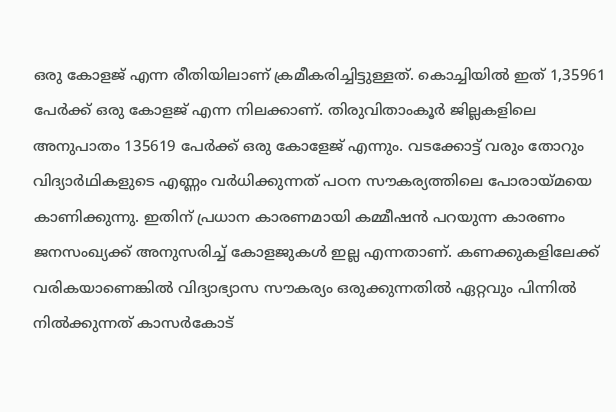ഒരു കോളജ് എന്ന രീതിയിലാണ് ക്രമീകരിച്ചിട്ടുള്ളത്. കൊച്ചിയില്‍ ഇത് 1,35961 പേര്‍ക്ക് ഒരു കോളജ് എന്ന നിലക്കാണ്. തിരുവിതാംകൂര്‍ ജില്ലകളിലെ അനുപാതം 135619 പേര്‍ക്ക് ഒരു കോളേജ് എന്നും. വടക്കോട്ട് വരും തോറും വിദ്യാര്‍ഥികളുടെ എണ്ണം വര്‍ധിക്കുന്നത് പഠന സൗകര്യത്തിലെ പോരായ്മയെ കാണിക്കുന്നു. ഇതിന് പ്രധാന കാരണമായി കമ്മീഷന്‍ പറയുന്ന കാരണം ജനസംഖ്യക്ക് അനുസരിച്ച് കോളജുകള്‍ ഇല്ല എന്നതാണ്. കണക്കുകളിലേക്ക് വരികയാണെങ്കില്‍ വിദ്യാഭ്യാസ സൗകര്യം ഒരുക്കുന്നതില്‍ ഏറ്റവും പിന്നില്‍ നില്‍ക്കുന്നത് കാസര്‍കോട്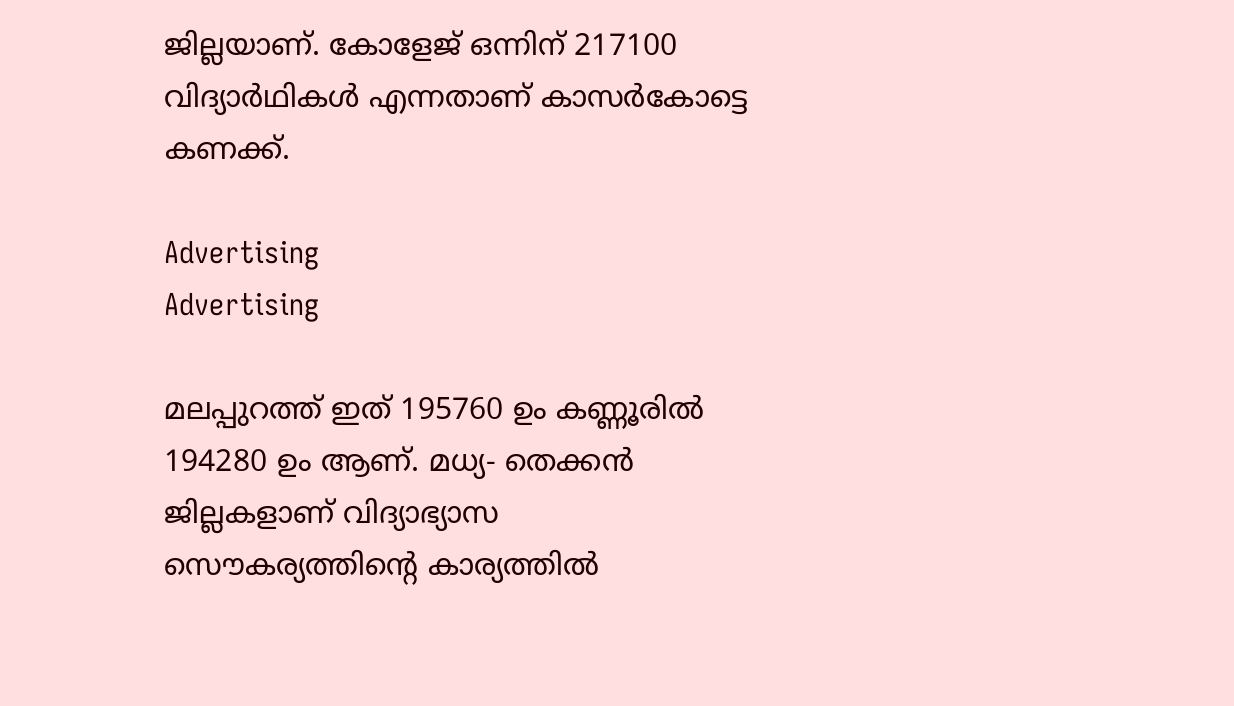ജില്ലയാണ്. കോളേജ് ഒന്നിന് 217100 വിദ്യാര്‍ഥികള്‍ എന്നതാണ് കാസര്‍കോട്ടെ കണക്ക്.

Advertising
Advertising

മലപ്പുറത്ത് ഇത് 195760 ഉം കണ്ണൂരില്‍ 194280 ഉം ആണ്. മധ്യ- തെക്കന്‍ ജില്ലകളാണ് വിദ്യാഭ്യാസ സൌകര്യത്തിന്‍റെ കാര്യത്തില്‍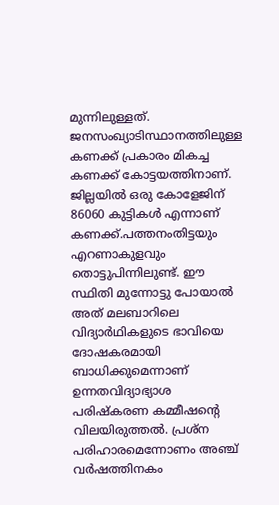മുന്നിലുള്ളത്. ജനസംഖ്യാടിസ്ഥാനത്തിലുള്ള കണക്ക് പ്രകാരം മികച്ച കണക്ക് കോട്ടയത്തിനാണ്. ജില്ലയില്‍ ഒരു കോളേജിന് 86060 കുട്ടികള്‍ എന്നാണ് കണക്ക്.പത്തനംതിട്ടയും എറണാകുളവും തൊട്ടുപിന്നിലുണ്ട്. ഈ സ്ഥിതി മുന്നോട്ടു പോയാല്‍ അത് മലബാറിലെ വിദ്യാര്‍ഥികളുടെ ഭാവിയെ ദോഷകരമായി ബാധിക്കുമെന്നാണ് ഉന്നതവിദ്യാഭ്യാശ പരിഷ്കരണ കമ്മീഷന്‍റെ വിലയിരുത്തല്‍. പ്രശ്ന പരിഹാരമെന്നോണം അഞ്ച് വര്‍ഷത്തിനകം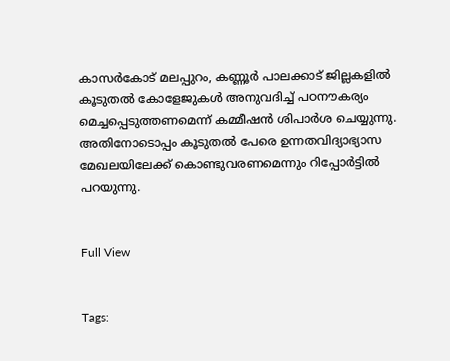കാസര്‍കോട് മലപ്പുറം, കണ്ണൂര്‍ പാലക്കാട് ജില്ലകളില്‍ കൂടുതല്‍ കോളേജുകള്‍ അനുവദിച്ച് പഠനൗകര്യം മെച്ചപ്പെടുത്തണമെന്ന് കമ്മീഷന്‍ ശിപാര്‍ശ ചെയ്യുന്നു. അതിനോടൊപ്പം കൂടുതല്‍ പേരെ ഉന്നതവിദ്യാഭ്യാസ മേഖലയിലേക്ക് കൊണ്ടുവരണമെന്നും റിപ്പോര്‍ട്ടില്‍ പറയുന്നു.


Full View


Tags: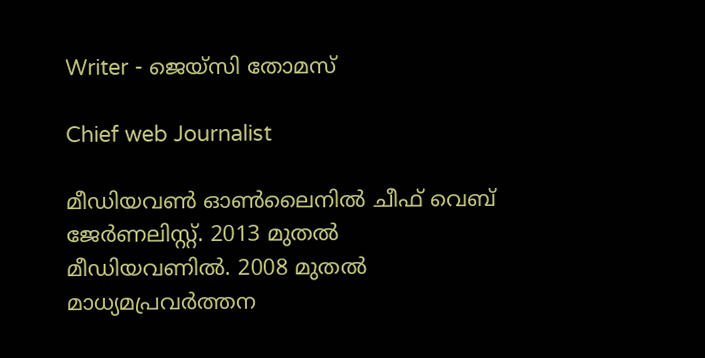Writer - ജെയ്സി തോമസ്

Chief web Journalist

മീഡിയവൺ ഓൺലൈനിൽ ചീഫ് വെബ് ജേർണലിസ്റ്റ്. 2013 മുതൽ മീഡിയവണിൽ. 2008 മുതൽ മാധ്യമപ്രവർത്തന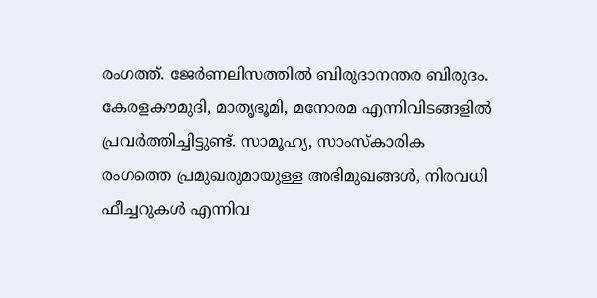രംഗത്ത്. ജേർണലിസത്തിൽ ബിരുദാനന്തര ബിരുദം. കേരളകൗമുദി, മാതൃഭൂമി, മനോരമ എന്നിവിടങ്ങളിൽ പ്രവർത്തിച്ചിട്ടുണ്ട്. സാമൂഹ്യ, സാംസ്‌കാരിക രംഗത്തെ പ്രമുഖരുമായുള്ള അഭിമുഖങ്ങൾ, നിരവധി ഫീച്ചറുകൾ എന്നിവ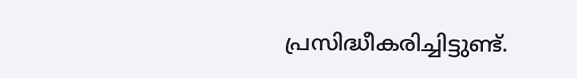പ്രസിദ്ധീകരിച്ചിട്ടുണ്ട്.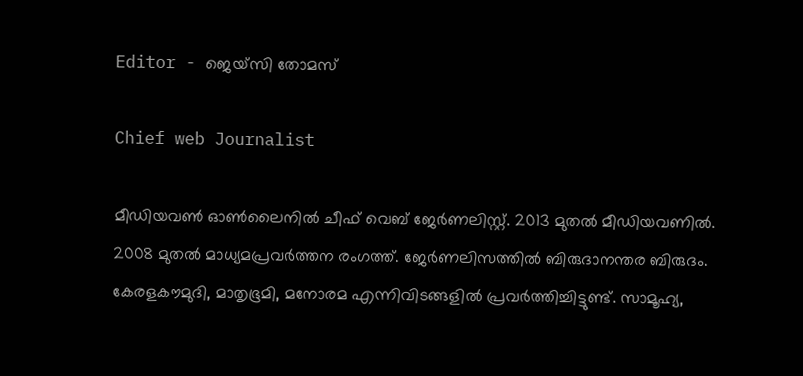Editor - ജെയ്സി തോമസ്

Chief web Journalist

മീഡിയവൺ ഓൺലൈനിൽ ചീഫ് വെബ് ജേർണലിസ്റ്റ്. 2013 മുതൽ മീഡിയവണിൽ. 2008 മുതൽ മാധ്യമപ്രവർത്തന രംഗത്ത്. ജേർണലിസത്തിൽ ബിരുദാനന്തര ബിരുദം. കേരളകൗമുദി, മാതൃഭൂമി, മനോരമ എന്നിവിടങ്ങളിൽ പ്രവർത്തിച്ചിട്ടുണ്ട്. സാമൂഹ്യ,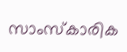സാംസ്‌കാരിക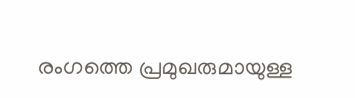രംഗത്തെ പ്രമുഖരുമായുള്ള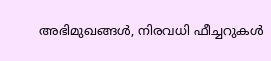അഭിമുഖങ്ങൾ, നിരവധി ഫീച്ചറുകൾ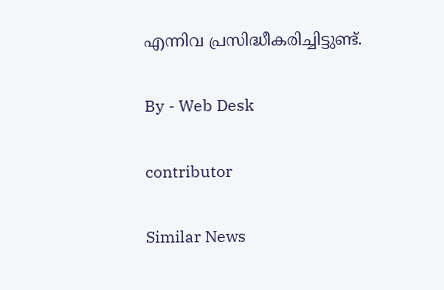എന്നിവ പ്രസിദ്ധീകരിച്ചിട്ടുണ്ട്.

By - Web Desk

contributor

Similar News